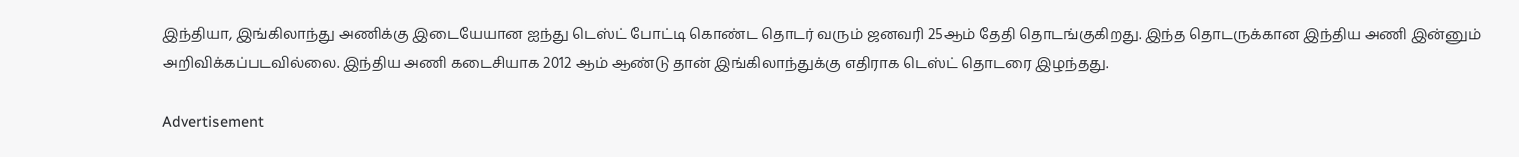இந்தியா, இங்கிலாந்து அணிக்கு இடையேயான ஐந்து டெஸ்ட் போட்டி கொண்ட தொடர் வரும் ஜனவரி 25ஆம் தேதி தொடங்குகிறது. இந்த தொடருக்கான இந்திய அணி இன்னும் அறிவிக்கப்படவில்லை. இந்திய அணி கடைசியாக 2012 ஆம் ஆண்டு தான் இங்கிலாந்துக்கு எதிராக டெஸ்ட் தொடரை இழந்தது.

Advertisement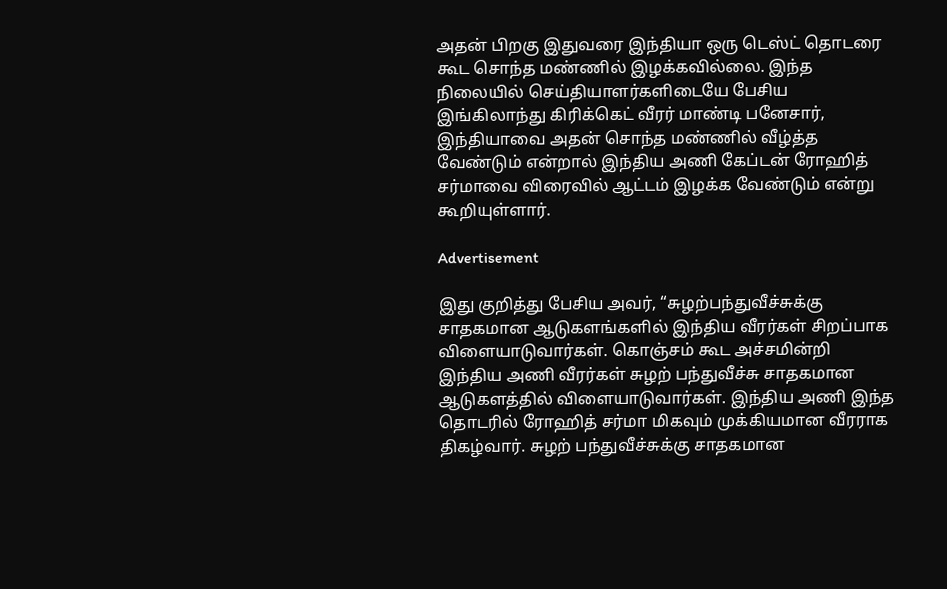அதன் பிறகு இதுவரை இந்தியா ஒரு டெஸ்ட் தொடரை கூட சொந்த மண்ணில் இழக்கவில்லை. இந்த நிலையில் செய்தியாளர்களிடையே பேசிய இங்கிலாந்து கிரிக்கெட் வீரர் மாண்டி பனேசார், இந்தியாவை அதன் சொந்த மண்ணில் வீழ்த்த வேண்டும் என்றால் இந்திய அணி கேப்டன் ரோஹித் சர்மாவை விரைவில் ஆட்டம் இழக்க வேண்டும் என்று கூறியுள்ளார்.

Advertisement

இது குறித்து பேசிய அவர், “சுழற்பந்துவீச்சுக்கு சாதகமான ஆடுகளங்களில் இந்திய வீரர்கள் சிறப்பாக விளையாடுவார்கள். கொஞ்சம் கூட அச்சமின்றி இந்திய அணி வீரர்கள் சுழற் பந்துவீச்சு சாதகமான ஆடுகளத்தில் விளையாடுவார்கள். இந்திய அணி இந்த தொடரில் ரோஹித் சர்மா மிகவும் முக்கியமான வீரராக திகழ்வார். சுழற் பந்துவீச்சுக்கு சாதகமான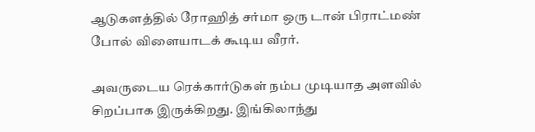ஆடுகளத்தில் ரோஹித் சர்மா ஒரு டான் பிராட்மண் போல் விளையாடக் கூடிய வீரர்.

அவருடைய ரெக்கார்டுகள் நம்ப முடியாத அளவில் சிறப்பாக இருக்கிறது. இங்கிலாந்து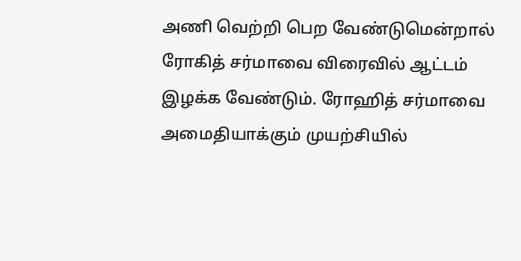அணி வெற்றி பெற வேண்டுமென்றால் ரோகித் சர்மாவை விரைவில் ஆட்டம் இழக்க வேண்டும். ரோஹித் சர்மாவை அமைதியாக்கும் முயற்சியில்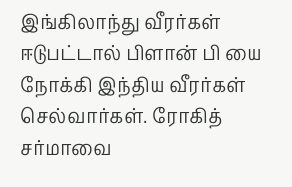இங்கிலாந்து வீரர்கள் ஈடுபட்டால் பிளான் பி யை நோக்கி இந்திய வீரர்கள் செல்வார்கள். ரோகித் சர்மாவை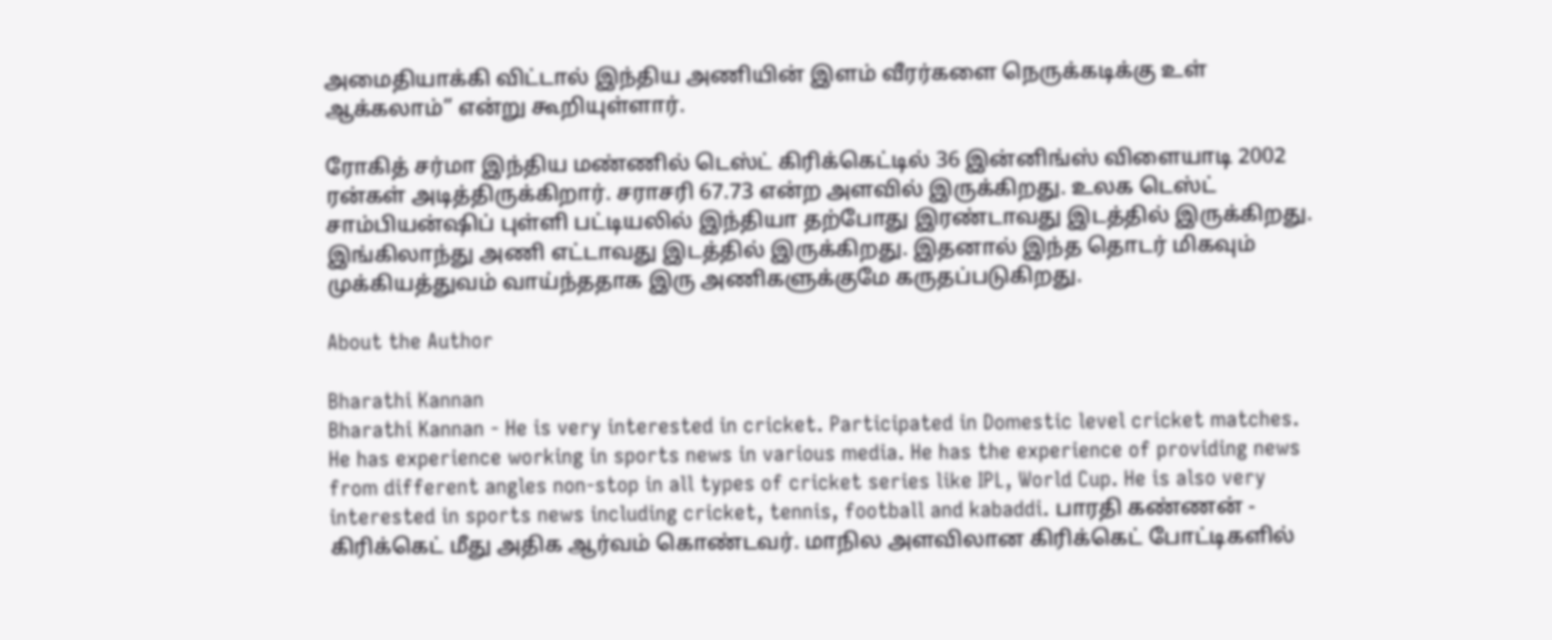அமைதியாக்கி விட்டால் இந்திய அணியின் இளம் வீரர்களை நெருக்கடிக்கு உள் ஆக்கலாம்” என்று கூறியுள்ளார்.

ரோகித் சர்மா இந்திய மண்ணில் டெஸ்ட் கிரிக்கெட்டில் 36 இன்னிங்ஸ் விளையாடி 2002 ரன்கள் அடித்திருக்கிறார். சராசரி 67.73 என்ற அளவில் இருக்கிறது. உலக டெஸ்ட் சாம்பியன்ஷிப் புள்ளி பட்டியலில் இந்தியா தற்போது இரண்டாவது இடத்தில் இருக்கிறது. இங்கிலாந்து அணி எட்டாவது இடத்தில் இருக்கிறது. இதனால் இந்த தொடர் மிகவும் முக்கியத்துவம் வாய்ந்ததாக இரு அணிகளுக்குமே கருதப்படுகிறது.

About the Author

Bharathi Kannan
Bharathi Kannan - He is very interested in cricket. Participated in Domestic level cricket matches. He has experience working in sports news in various media. He has the experience of providing news from different angles non-stop in all types of cricket series like IPL, World Cup. He is also very interested in sports news including cricket, tennis, football and kabaddi. பாரதி கண்ணன் - கிரிக்கெட் மீது அதிக ஆர்வம் கொண்டவர். மாநில அளவிலான கிரிக்கெட் போட்டிகளில்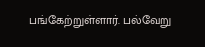பங்கேற்றுள்ளார். பல்வேறு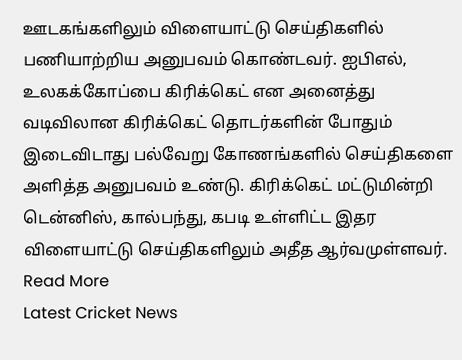ஊடகங்களிலும் விளையாட்டு செய்திகளில் பணியாற்றிய அனுபவம் கொண்டவர். ஐபிஎல், உலகக்கோப்பை கிரிக்கெட் என அனைத்து வடிவிலான கிரிக்கெட் தொடர்களின் போதும் இடைவிடாது பல்வேறு கோணங்களில் செய்திகளை அளித்த அனுபவம் உண்டு. கிரிக்கெட் மட்டுமின்றி டென்னிஸ், கால்பந்து, கபடி உள்ளிட்ட இதர விளையாட்டு செய்திகளிலும் அதீத ஆர்வமுள்ளவர். Read More
Latest Cricket News